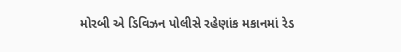મોરબી એ ડિવિઝન પોલીસે રહેણાંક મકાનમાં રેડ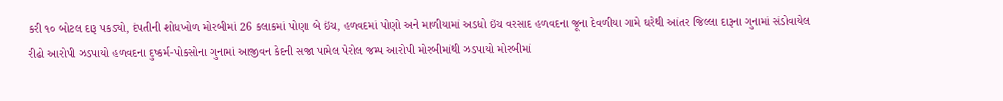કરી ૧૦ બોટલ દારૂ પકડ્યો, દંપતીની શોધખોળ મોરબીમાં 26 કલાકમાં પોણા બે ઇંચ, હળવદમાં પોણો અને માળીયામાં અડધો ઇંચ વરસાદ હળવદના જૂના દેવળીયા ગામે ઘરેથી આંતર જિલ્લા દારૂના ગુનામાં સંડોવાયેલ રીઢો આરોપી ઝડપાયો હળવદના દુષ્કર્મ-પોકસોના ગુનામાં આજીવન કેદની સજા પામેલ પેરોલ જમ્પ આરોપી મોરબીમાંથી ઝડપાયો મોરબીમાં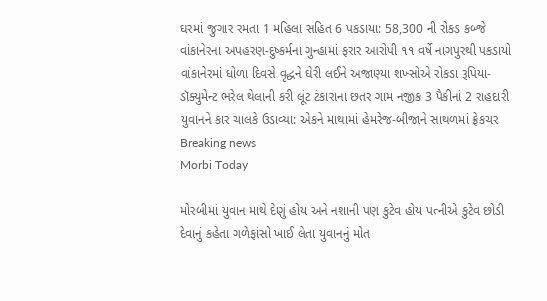ઘરમાં જુગાર રમતા 1 મહિલા સહિત 6 પકડાયા: 58,300 ની રોકડ કબ્જે વાંકાનેરના અપહરણ-દુષ્કર્મના ગુન્હામાં ફરાર આરોપી ૧૧ વર્ષે નાગપુરથી પકડાયો વાંકાનેરમાં ધોળા દિવસે વૃદ્ધને ઘેરી લઈને અજાણ્યા શખ્સોએ રોકડા રૂપિયા-ડૉક્યુમેન્ટ ભરેલ થેલાની કરી લૂંટ ટંકારાના છતર ગામ નજીક 3 પૈકીનાં 2 રાહદારી યુવાનને કાર ચાલકે ઉડાવ્યા: એકને માથામાં હેમરેજ-બીજાને સાથળમાં ફ્રેકચર
Breaking news
Morbi Today

મોરબીમાં યુવાન માથે દેણું હોય અને નશાની પણ કુટેવ હોય પત્નીએ કુટેવ છોડી દેવાનું કહેતા ગળેફાંસો ખાઈ લેતા યુવાનનું મોત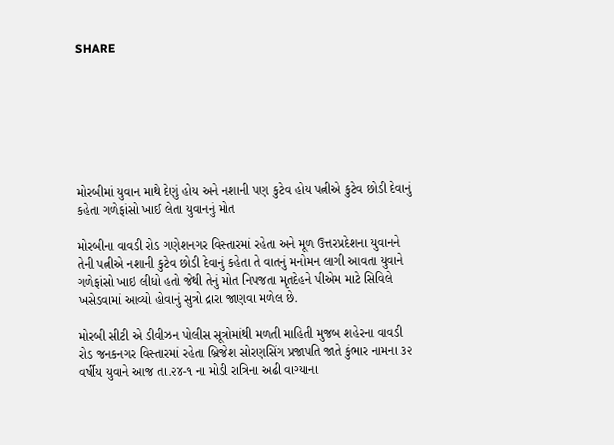SHARE







મોરબીમાં યુવાન માથે દેણું હોય અને નશાની પણ કુટેવ હોય પત્નીએ કુટેવ છોડી દેવાનું કહેતા ગળેફાંસો ખાઈ લેતા યુવાનનું મોત

મોરબીના વાવડી રોડ ગણેશનગર વિસ્તારમાં રહેતા અને મૂળ ઉત્તરપ્રદેશના યુવાનને તેની પત્નીએ નશાની કુટેવ છોડી દેવાનું કહેતા તે વાતનું મનોમન લાગી આવતા યુવાને ગળેફાંસો ખાઇ લીધો હતો જેથી તેનું મોત નિપજતા મૃતદેહને પીએમ માટે સિવિલે ખસેડવામાં આવ્યો હોવાનું સુત્રો દ્રારા જાણવા મળેલ છે.

મોરબી સીટી એ ડીવીઝન પોલીસ સૂત્રોમાંથી મળતી માહિતી મુજબ શહેરના વાવડી રોડ જનકનગર વિસ્તારમાં રહેતા બ્રિજેશ સોરણસિંગ પ્રજાપતિ જાતે કુંભાર નામના ૩૨ વર્ષીય યુવાને આજ તા.૨૪-૧ ના મોડી રાત્રિના અઢી વાગ્યાના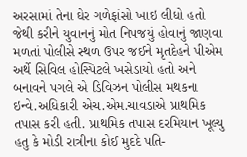અરસામાં તેના ઘેર ગળેફાંસો ખાઇ લીધો હતો જેથી કરીને યુવાનનું મોત નિપજયું હોવાનું જાણવા મળતાં પોલીસે સ્થળ ઉપર જઈને મૃતદેહને પીએમ અર્થે સિવિલ હોસ્પિટલે ખસેડાયો હતો અને બનાવને પગલે એ ડિવિઝન પોલીસ મથકના ઇન્વે.અધિકારી એચ.એમ.ચાવડાએ પ્રાથમિક તપાસ કરી હતી. પ્રાથમિક તપાસ દરમિયાન ખૂલ્યુ હતુ કે મોડી રાત્રીના કોઈ મુદદે પતિ-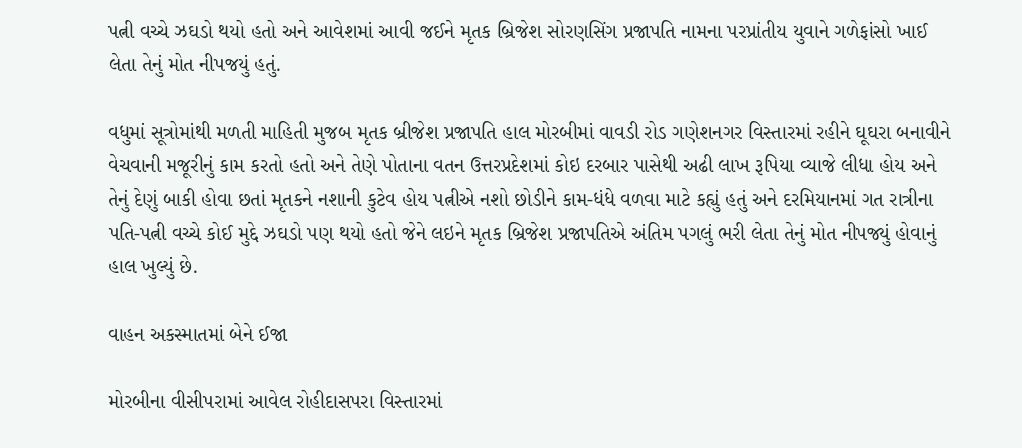પત્ની વચ્ચે ઝઘડો થયો હતો અને આવેશમાં આવી જઈને મૃતક બ્રિજેશ સોરણસિંગ પ્રજાપતિ નામના પરપ્રાંતીય યુવાને ગળેફાંસો ખાઈ લેતા તેનું મોત નીપજયું હતું.

વધુમાં સૂત્રોમાંથી મળતી માહિતી મુજબ મૃતક બ્રીજેશ પ્રજાપતિ હાલ મોરબીમાં વાવડી રોડ ગણેશનગર વિસ્તારમાં રહીને ઘૂઘરા બનાવીને વેચવાની મજૂરીનું કામ કરતો હતો અને તેણે પોતાના વતન ઉત્તરપ્રદેશમાં કોઇ દરબાર પાસેથી અઢી લાખ રૂપિયા વ્યાજે લીધા હોય અને તેનું દેણું બાકી હોવા છતાં મૃતકને નશાની કુટેવ હોય પત્નીએ નશો છોડીને કામ-ધંધે વળવા માટે કહ્યું હતું અને દરમિયાનમાં ગત રાત્રીના પતિ-પત્ની વચ્ચે કોઈ મુદ્દે ઝઘડો પણ થયો હતો જેને લઇને મૃતક બ્રિજેશ પ્રજાપતિએ અંતિમ પગલું ભરી લેતા તેનું મોત નીપજ્યું હોવાનું હાલ ખુલ્યું છે.

વાહન અકસ્માતમાં બેને ઈજા

મોરબીના વીસીપરામાં આવેલ રોહીદાસપરા વિસ્તારમાં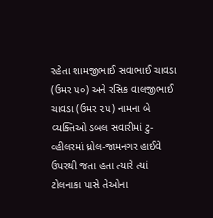રહેતા શામજીભાઈ સવાભાઈ ચાવડા (ઉમર ૫૦) અને રસિક વાલજીભાઈ ચાવડા (ઉમર ૨૫) નામના બે વ્યક્તિઓ ડબલ સવારીમાં ટુ-વ્હીલરમાં ધ્રોલ-જામનગર હાઈવે ઉપરથી જતા હતા ત્યારે ત્યાં ટોલનાકા પાસે તેઓના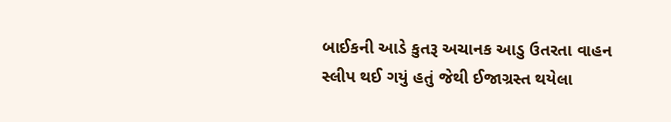બાઈકની આડે કુતરૂ અચાનક આડુ ઉતરતા વાહન સ્લીપ થઈ ગયું હતું જેથી ઈજાગ્રસ્ત થયેલા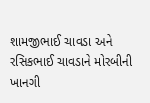શામજીભાઈ ચાવડા અને રસિકભાઈ ચાવડાને મોરબીની ખાનગી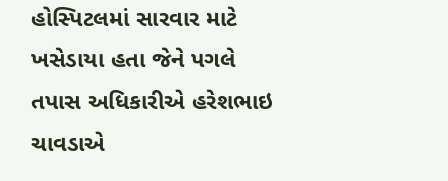હોસ્પિટલમાં સારવાર માટે ખસેડાયા હતા જેને પગલે તપાસ અધિકારીએ હરેશભાઇ ચાવડાએ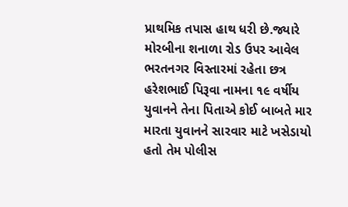પ્રાથમિક તપાસ હાથ ધરી છે.જ્યારે મોરબીના શનાળા રોડ ઉપર આવેલ ભરતનગર વિસ્તારમાં રહેતા છત્ર હરેશભાઈ પિરૂવા નામના ૧૯ વર્ષીય યુવાનને તેના પિતાએ કોઈ બાબતે માર મારતા યુવાનને સારવાર માટે ખસેડાયો હતો તેમ પોલીસ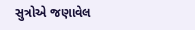સુત્રોએ જણાવેલ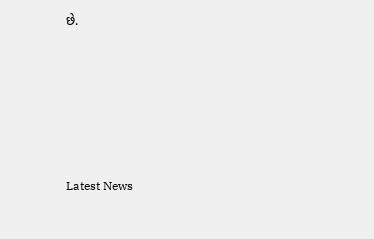છે.






Latest News